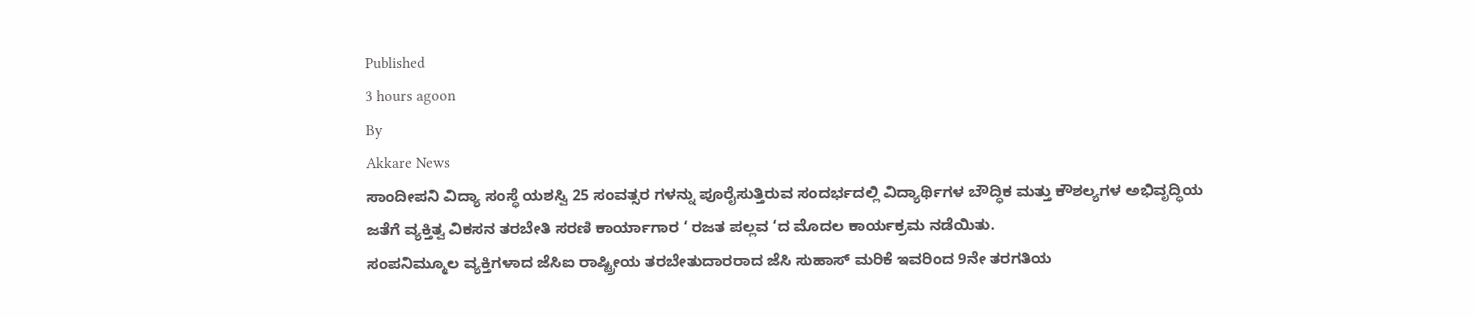Published
3 hours agoon
By
Akkare News
ಸಾಂದೀಪನಿ ವಿದ್ಯಾ ಸಂಸ್ಥೆ ಯಶಸ್ವಿ 25 ಸಂವತ್ಸರ ಗಳನ್ನು ಪೂರೈಸುತ್ತಿರುವ ಸಂದರ್ಭದಲ್ಲಿ ವಿದ್ಯಾರ್ಥಿಗಳ ಬೌದ್ಧಿಕ ಮತ್ತು ಕೌಶಲ್ಯಗಳ ಅಭಿವೃದ್ಧಿಯ ಜತೆಗೆ ವ್ಯಕ್ತಿತ್ವ ವಿಕಸನ ತರಬೇತಿ ಸರಣಿ ಕಾರ್ಯಾಗಾರ ‘ ರಜತ ಪಲ್ಲವ ‘ದ ಮೊದಲ ಕಾರ್ಯಕ್ರಮ ನಡೆಯಿತು.
ಸಂಪನಿಮ್ಮೂಲ ವ್ಯಕ್ತಿಗಳಾದ ಜೆಸಿಐ ರಾಷ್ಟ್ರೀಯ ತರಬೇತುದಾರರಾದ ಜೆಸಿ ಸುಹಾಸ್ ಮರಿಕೆ ಇವರಿಂದ 9ನೇ ತರಗತಿಯ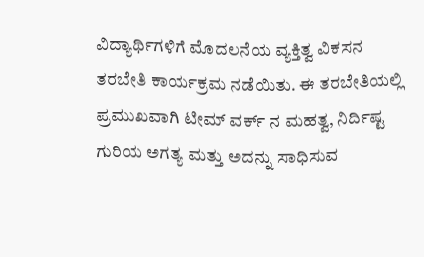ವಿದ್ಯಾರ್ಥಿಗಳಿಗೆ ಮೊದಲನೆಯ ವ್ಯಕ್ತಿತ್ವ ವಿಕಸನ ತರಬೇತಿ ಕಾರ್ಯಕ್ರಮ ನಡೆಯಿತು. ಈ ತರಬೇತಿಯಲ್ಲಿ ಪ್ರಮುಖವಾಗಿ ಟೀಮ್ ವರ್ಕ್ ನ ಮಹತ್ವ, ನಿರ್ದಿಷ್ಟ ಗುರಿಯ ಅಗತ್ಯ ಮತ್ತು ಅದನ್ನು ಸಾಧಿಸುವ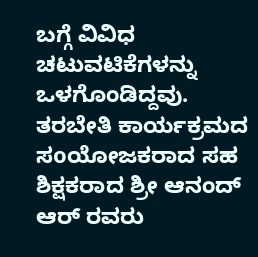ಬಗ್ಗೆ ವಿವಿಧ ಚಟುವಟಿಕೆಗಳನ್ನು ಒಳಗೊಂಡಿದ್ದವು.
ತರಬೇತಿ ಕಾರ್ಯಕ್ರಮದ ಸoಯೋಜಕರಾದ ಸಹ ಶಿಕ್ಷಕರಾದ ಶ್ರೀ ಆನಂದ್ ಆರ್ ರವರು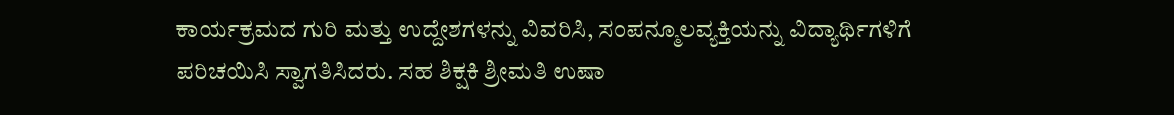ಕಾರ್ಯಕ್ರಮದ ಗುರಿ ಮತ್ತು ಉದ್ದೇಶಗಳನ್ನು ವಿವರಿಸಿ, ಸಂಪನ್ಮೂಲವ್ಯಕ್ತಿಯನ್ನು ವಿದ್ಯಾರ್ಥಿಗಳಿಗೆ ಪರಿಚಯಿಸಿ ಸ್ವಾಗತಿಸಿದರು. ಸಹ ಶಿಕ್ಷಕಿ ಶ್ರೀಮತಿ ಉಷಾ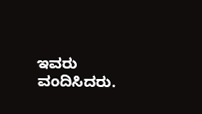ಇವರು ವಂದಿಸಿದರು.